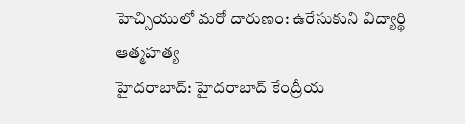హెచ్సియులో మరో దారుణం: ఉరేసుకుని విద్యార్థి ఆత్మహత్య
హైదరాబాద్: హైదరాబాద్ కేంద్రీయ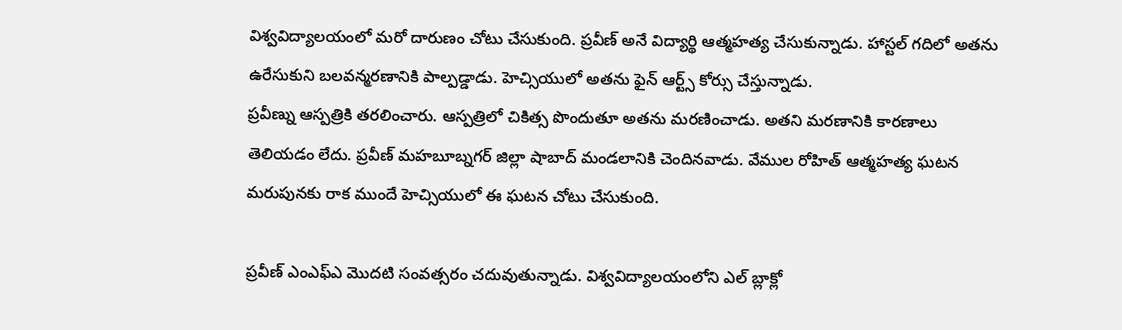విశ్వవిద్యాలయంలో మరో దారుణం చోటు చేసుకుంది. ప్రవీణ్ అనే విద్యార్థి ఆత్మహత్య చేసుకున్నాడు. హాస్టల్ గదిలో అతను ఉరేసుకుని బలవన్మరణానికి పాల్పడ్డాడు. హెచ్సియులో అతను ఫైన్ ఆర్ట్స్ కోర్సు చేస్తున్నాడు.
ప్రవీణ్ను ఆస్పత్రికి తరలించారు. ఆస్పత్రిలో చికిత్స పొందుతూ అతను మరణించాడు. అతని మరణానికి కారణాలు తెలియడం లేదు. ప్రవీణ్ మహబూబ్నగర్ జిల్లా షాబాద్ మండలానికి చెందినవాడు. వేముల రోహిత్ ఆత్మహత్య ఘటన మరుపునకు రాక ముందే హెచ్సియులో ఈ ఘటన చోటు చేసుకుంది.

ప్రవీణ్ ఎంఎఫ్ఎ మొదటి సంవత్సరం చదువుతున్నాడు. విశ్వవిద్యాలయంలోని ఎల్ బ్లాక్లో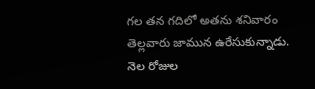గల తన గదిలో అతను శనివారం తెల్లవారు జామున ఉరేసుకున్నాడు. నెల రోజుల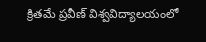క్రితమే ప్రవీణ్ విశ్వవిద్యాలయంలో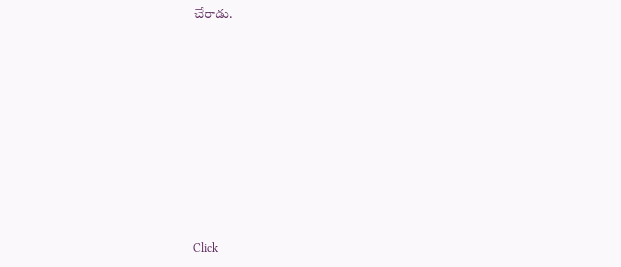చేరాడు.












Click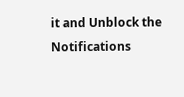it and Unblock the Notifications